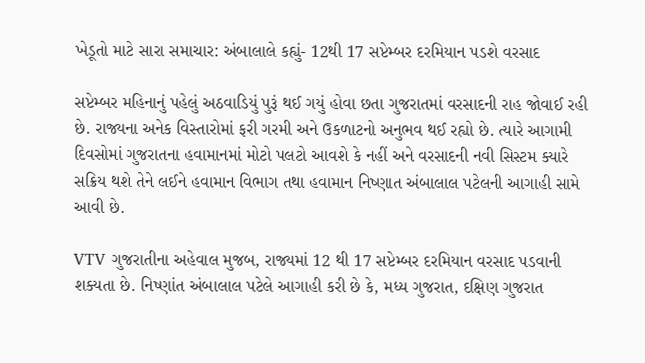ખેડૂતો માટે સારા સમાચાર: અંબાલાલે કહ્યું- 12થી 17 સપ્ટેમ્બર દરમિયાન પડશે વરસાદ

સપ્ટેમ્બર મહિનાનું પહેલું અઠવાડિયું પુરૂં થઈ ગયું હોવા છતા ગુજરાતમાં વરસાદની રાહ જોવાઈ રહી છે. રાજ્યના અનેક વિસ્તારોમાં ફરી ગરમી અને ઉકળાટનો અનુભવ થઈ રહ્યો છે. ત્યારે આગામી દિવસોમાં ગુજરાતના હવામાનમાં મોટો પલટો આવશે કે નહીં અને વરસાદની નવી સિસ્ટમ ક્યારે સક્રિય થશે તેને લઈને હવામાન વિભાગ તથા હવામાન નિષ્ણાત અંબાલાલ પટેલની આગાહી સામે આવી છે.

VTV ગુજરાતીના અહેવાલ મુજબ, રાજ્યમાં 12 થી 17 સપ્ટેમ્બર દરમિયાન વરસાદ પડવાની શક્યતા છે. નિષ્ણાંત અંબાલાલ પટેલે આગાહી કરી છે કે, મધ્ય ગુજરાત, દક્ષિણ ગુજરાત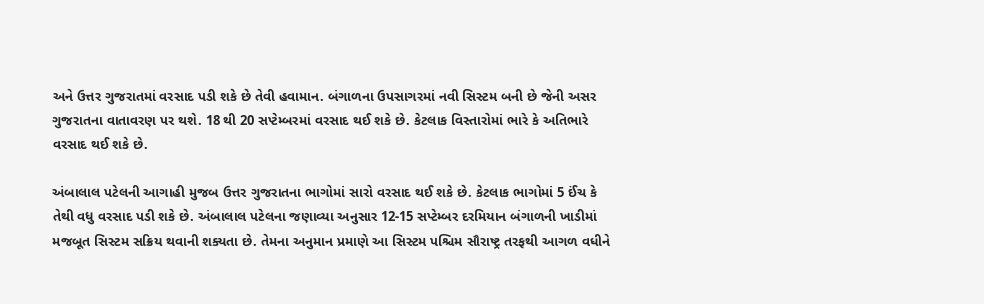અને ઉત્તર ગુજરાતમાં વરસાદ પડી શકે છે તેવી હવામાન. બંગાળના ઉપસાગરમાં નવી સિસ્ટમ બની છે જેની અસર ગુજરાતના વાતાવરણ પર થશે. 18 થી 20 સપ્ટેમ્બરમાં વરસાદ થઈ શકે છે. કેટલાક વિસ્તારોમાં ભારે કે અતિભારે વરસાદ થઈ શકે છે.

અંબાલાલ પટેલની આગાહી મુજબ ઉત્તર ગુજરાતના ભાગોમાં સારો વરસાદ થઈ શકે છે. કેટલાક ભાગોમાં 5 ઈંચ કે તેથી વધુ વરસાદ પડી શકે છે. અંબાલાલ પટેલના જણાવ્યા અનુસાર 12-15 સપ્ટેમ્બર દરમિયાન બંગાળની ખાડીમાં મજબૂત સિસ્ટમ સક્રિય થવાની શક્યતા છે. તેમના અનુમાન પ્રમાણે આ સિસ્ટમ પશ્ચિમ સૌરાષ્ટ્ર તરફથી આગળ વધીને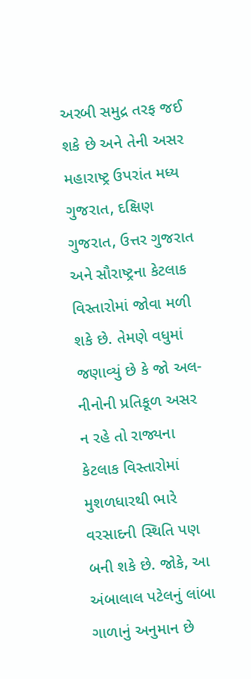અરબી સમુદ્ર તરફ જઈ શકે છે અને તેની અસર મહારાષ્ટ્ર ઉપરાંત મધ્ય ગુજરાત, દક્ષિણ ગુજરાત, ઉત્તર ગુજરાત અને સૌરાષ્ટ્રના કેટલાક વિસ્તારોમાં જોવા મળી શકે છે. તેમણે વધુમાં જણાવ્યું છે કે જો અલ-નીનોની પ્રતિકૂળ અસર ન રહે તો રાજ્યના કેટલાક વિસ્તારોમાં મુશળધારથી ભારે વરસાદની સ્થિતિ પણ બની શકે છે. જોકે, આ અંબાલાલ પટેલનું લાંબા ગાળાનું અનુમાન છે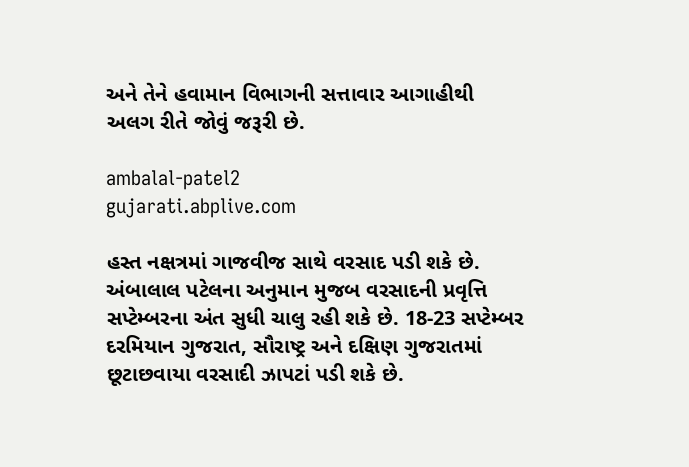અને તેને હવામાન વિભાગની સત્તાવાર આગાહીથી અલગ રીતે જોવું જરૂરી છે.

ambalal-patel2
gujarati.abplive.com

હસ્ત નક્ષત્રમાં ગાજવીજ સાથે વરસાદ પડી શકે છે. અંબાલાલ પટેલના અનુમાન મુજબ વરસાદની પ્રવૃત્તિ સપ્ટેમ્બરના અંત સુધી ચાલુ રહી શકે છે. 18-23 સપ્ટેમ્બર દરમિયાન ગુજરાત, સૌરાષ્ટ્ર અને દક્ષિણ ગુજરાતમાં છૂટાછવાયા વરસાદી ઝાપટાં પડી શકે છે.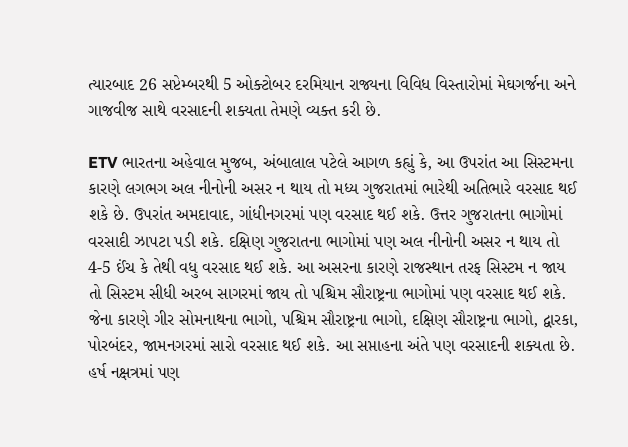ત્યારબાદ 26 સપ્ટેમ્બરથી 5 ઓક્ટોબર દરમિયાન રાજ્યના વિવિધ વિસ્તારોમાં મેઘગર્જના અને ગાજવીજ સાથે વરસાદની શક્યતા તેમણે વ્યક્ત કરી છે.

ETV ભારતના અહેવાલ મુજબ, અંબાલાલ પટેલે આગળ કહ્યું કે, આ ઉપરાંત આ સિસ્ટમના કારણે લગભગ અલ નીનોની અસર ન થાય તો મધ્ય ગુજરાતમાં ભારેથી અતિભારે વરસાદ થઈ શકે છે. ઉપરાંત અમદાવાદ, ગાંધીનગરમાં પણ વરસાદ થઈ શકે. ઉત્તર ગુજરાતના ભાગોમાં વરસાદી ઝાપટા પડી શકે. દક્ષિણ ગુજરાતના ભાગોમાં પણ અલ નીનોની અસર ન થાય તો 4-5 ઈંચ કે તેથી વધુ વરસાદ થઈ શકે. આ અસરના કારણે રાજસ્થાન તરફ સિસ્ટમ ન જાય તો સિસ્ટમ સીધી અરબ સાગરમાં જાય તો પશ્ચિમ સૌરાષ્ટ્રના ભાગોમાં પણ વરસાદ થઈ શકે. જેના કારણે ગીર સોમનાથના ભાગો, પશ્ચિમ સૌરાષ્ટ્રના ભાગો, દક્ષિણ સૌરાષ્ટ્રના ભાગો, દ્વારકા, પોરબંદર, જામનગરમાં સારો વરસાદ થઈ શકે. આ સપ્તાહના અંતે પણ વરસાદની શક્યતા છે. હર્ષ નક્ષત્રમાં પણ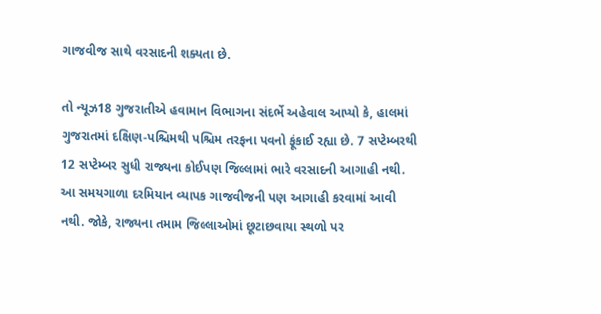ગાજવીજ સાથે વરસાદની શક્યતા છે.

તો ન્યૂઝ18 ગુજરાતીએ હવામાન વિભાગના સંદર્ભે અહેવાલ આપ્યો કે, હાલમાં ગુજરાતમાં દક્ષિણ-પશ્ચિમથી પશ્ચિમ તરફના પવનો ફૂંકાઈ રહ્યા છે. 7 સપ્ટેમ્બરથી 12 સપ્ટેમ્બર સુધી રાજ્યના કોઈપણ જિલ્લામાં ભારે વરસાદની આગાહી નથી. આ સમયગાળા દરમિયાન વ્યાપક ગાજવીજની પણ આગાહી કરવામાં આવી નથી. જોકે, રાજ્યના તમામ જિલ્લાઓમાં છૂટાછવાયા સ્થળો પર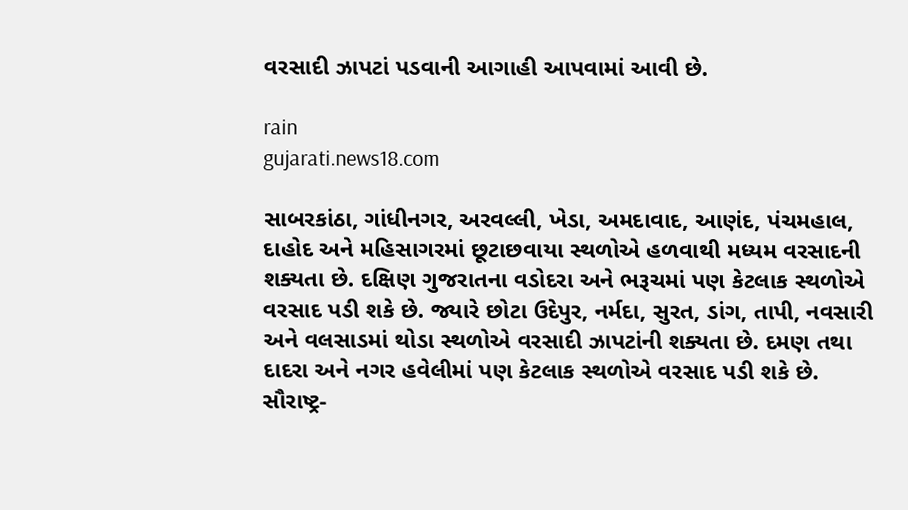વરસાદી ઝાપટાં પડવાની આગાહી આપવામાં આવી છે.

rain
gujarati.news18.com

સાબરકાંઠા, ગાંધીનગર, અરવલ્લી, ખેડા, અમદાવાદ, આણંદ, પંચમહાલ, દાહોદ અને મહિસાગરમાં છૂટાછવાયા સ્થળોએ હળવાથી મધ્યમ વરસાદની શક્યતા છે. દક્ષિણ ગુજરાતના વડોદરા અને ભરૂચમાં પણ કેટલાક સ્થળોએ વરસાદ પડી શકે છે. જ્યારે છોટા ઉદેપુર, નર્મદા, સુરત, ડાંગ, તાપી, નવસારી અને વલસાડમાં થોડા સ્થળોએ વરસાદી ઝાપટાંની શક્યતા છે. દમણ તથા દાદરા અને નગર હવેલીમાં પણ કેટલાક સ્થળોએ વરસાદ પડી શકે છે. સૌરાષ્ટ્ર-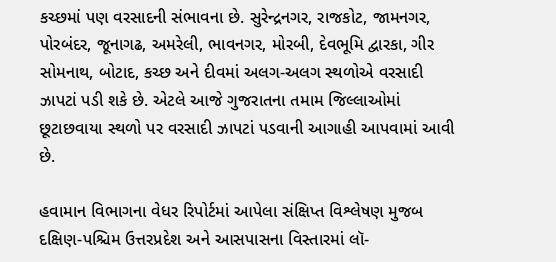કચ્છમાં પણ વરસાદની સંભાવના છે. સુરેન્દ્રનગર, રાજકોટ, જામનગર, પોરબંદર, જૂનાગઢ, અમરેલી, ભાવનગર, મોરબી, દેવભૂમિ દ્વારકા, ગીર સોમનાથ, બોટાદ, કચ્છ અને દીવમાં અલગ-અલગ સ્થળોએ વરસાદી ઝાપટાં પડી શકે છે. એટલે આજે ગુજરાતના તમામ જિલ્લાઓમાં છૂટાછવાયા સ્થળો પર વરસાદી ઝાપટાં પડવાની આગાહી આપવામાં આવી છે.

હવામાન વિભાગના વેધર રિપોર્ટમાં આપેલા સંક્ષિપ્ત વિશ્લેષણ મુજબ દક્ષિણ-પશ્ચિમ ઉત્તરપ્રદેશ અને આસપાસના વિસ્તારમાં લૉ-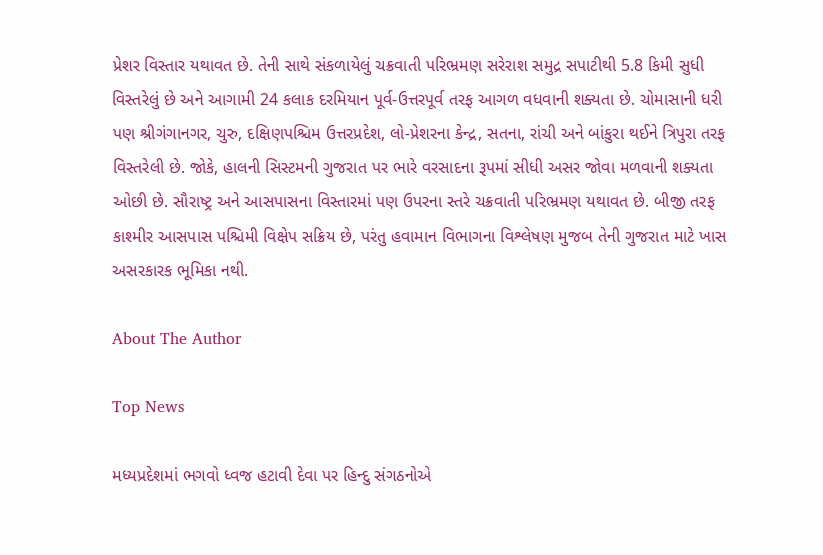પ્રેશર વિસ્તાર યથાવત છે. તેની સાથે સંકળાયેલું ચક્રવાતી પરિભ્રમણ સરેરાશ સમુદ્ર સપાટીથી 5.8 કિમી સુધી વિસ્તરેલું છે અને આગામી 24 કલાક દરમિયાન પૂર્વ-ઉત્તરપૂર્વ તરફ આગળ વધવાની શક્યતા છે. ચોમાસાની ધરી પણ શ્રીગંગાનગર, ચુરુ, દક્ષિણપશ્ચિમ ઉત્તરપ્રદેશ, લો-પ્રેશરના કેન્દ્ર, સતના, રાંચી અને બાંકુરા થઈને ત્રિપુરા તરફ વિસ્તરેલી છે. જોકે, હાલની સિસ્ટમની ગુજરાત પર ભારે વરસાદના રૂપમાં સીધી અસર જોવા મળવાની શક્યતા ઓછી છે. સૌરાષ્ટ્ર અને આસપાસના વિસ્તારમાં પણ ઉપરના સ્તરે ચક્રવાતી પરિભ્રમણ યથાવત છે. બીજી તરફ કાશ્મીર આસપાસ પશ્ચિમી વિક્ષેપ સક્રિય છે, પરંતુ હવામાન વિભાગના વિશ્લેષણ મુજબ તેની ગુજરાત માટે ખાસ અસરકારક ભૂમિકા નથી.

About The Author

Top News

મધ્યપ્રદેશમાં ભગવો ધ્વજ હટાવી દેવા પર હિન્દુ સંગઠનોએ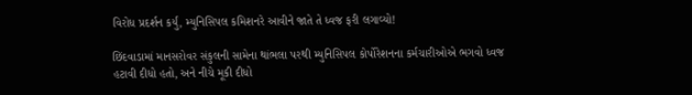વિરોધ પ્રદર્શન કર્યું, મ્યુનિસિપલ કમિશનરે આવીને જાતે તે ધ્વજ ફરી લગાવ્યો!

છિંદવાડામાં માનસરોવર સંકુલની સામેના થાંભલા પરથી મ્યુનિસિપલ કોર્પોરેશનના કર્મચારીઓએ ભગવો ધ્વજ હટાવી દીધો હતો, અને નીચે મૂકી દીધો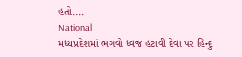હતો....
National
મધ્યપ્રદેશમાં ભગવો ધ્વજ હટાવી દેવા પર હિન્દુ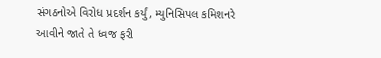સંગઠનોએ વિરોધ પ્રદર્શન કર્યું, મ્યુનિસિપલ કમિશનરે આવીને જાતે તે ધ્વજ ફરી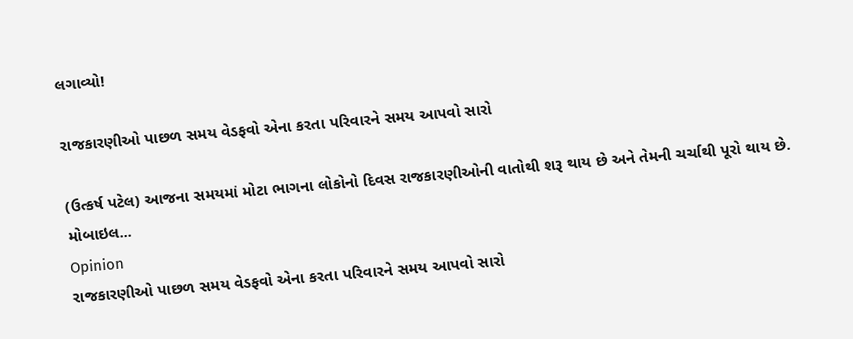લગાવ્યો!

રાજકારણીઓ પાછળ સમય વેડફવો એના કરતા પરિવારને સમય આપવો સારો

(ઉત્કર્ષ પટેલ) આજના સમયમાં મોટા ભાગના લોકોનો દિવસ રાજકારણીઓની વાતોથી શરૂ થાય છે અને તેમની ચર્ચાથી પૂરો થાય છે. મોબાઇલ...
Opinion
રાજકારણીઓ પાછળ સમય વેડફવો એના કરતા પરિવારને સમય આપવો સારો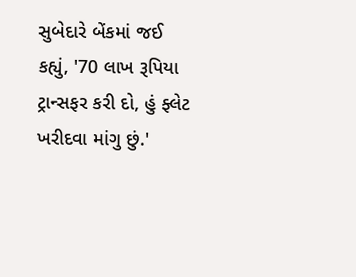સુબેદારે બેંકમાં જઈ કહ્યું, '70 લાખ રૂપિયા ટ્રાન્સફર કરી દો, હું ફ્લેટ ખરીદવા માંગુ છું.'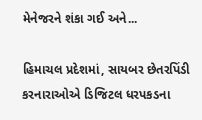મેનેજરને શંકા ગઈ અને...

હિમાચલ પ્રદેશમાં, સાયબર છેતરપિંડી કરનારાઓએ ડિજિટલ ધરપકડના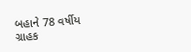બહાને 78 વર્ષીય ગ્રાહક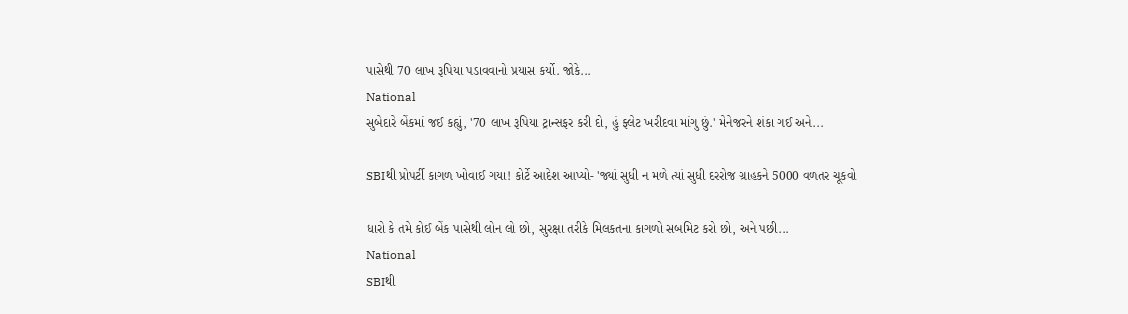પાસેથી 70 લાખ રૂપિયા પડાવવાનો પ્રયાસ કર્યો. જોકે...
National
સુબેદારે બેંકમાં જઈ કહ્યું, '70 લાખ રૂપિયા ટ્રાન્સફર કરી દો, હું ફ્લેટ ખરીદવા માંગુ છું.' મેનેજરને શંકા ગઈ અને...

SBIથી પ્રોપર્ટી કાગળ ખોવાઈ ગયા! કોર્ટે આદેશ આપ્યો- 'જ્યાં સુધી ન મળે ત્યાં સુધી દરરોજ ગ્રાહકને 5000 વળતર ચૂકવો

ધારો કે તમે કોઈ બેંક પાસેથી લોન લો છો, સુરક્ષા તરીકે મિલકતના કાગળો સબમિટ કરો છો, અને પછી...
National
SBIથી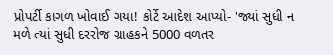પ્રોપર્ટી કાગળ ખોવાઈ ગયા! કોર્ટે આદેશ આપ્યો- 'જ્યાં સુધી ન મળે ત્યાં સુધી દરરોજ ગ્રાહકને 5000 વળતર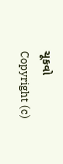ચૂકવો
Copyright (c)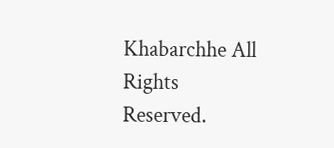Khabarchhe All Rights Reserved.